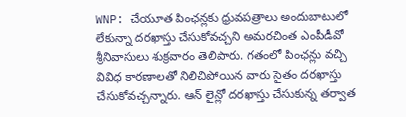WNP: చేయూత పింఛన్లకు ధ్రువపత్రాలు అందుబాటులో లేకున్నా దరఖాస్తు చేసుకోవచ్చని అమరచింత ఎంపీడీవో శ్రీనివాసులు శుక్రవారం తెలిపారు. గతంలో పింఛన్లు వచ్చి వివిధ కారణాలతో నిలిచిపోయిన వారు సైతం దరఖాస్తు చేసుకోవచ్చన్నారు. ఆన్ లైన్లో దరఖాస్తు చేసుకున్న తర్వాత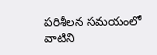పరిశీలన సమయంలో వాటిని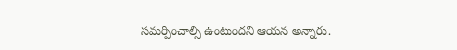సమర్పించాల్సి ఉంటుందని ఆయన అన్నారు.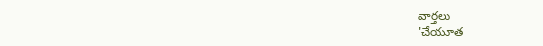వార్తలు
'చేయూత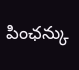పింఛన్కు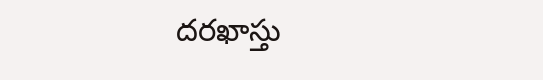దరఖాస్తు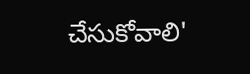చేసుకోవాలి'